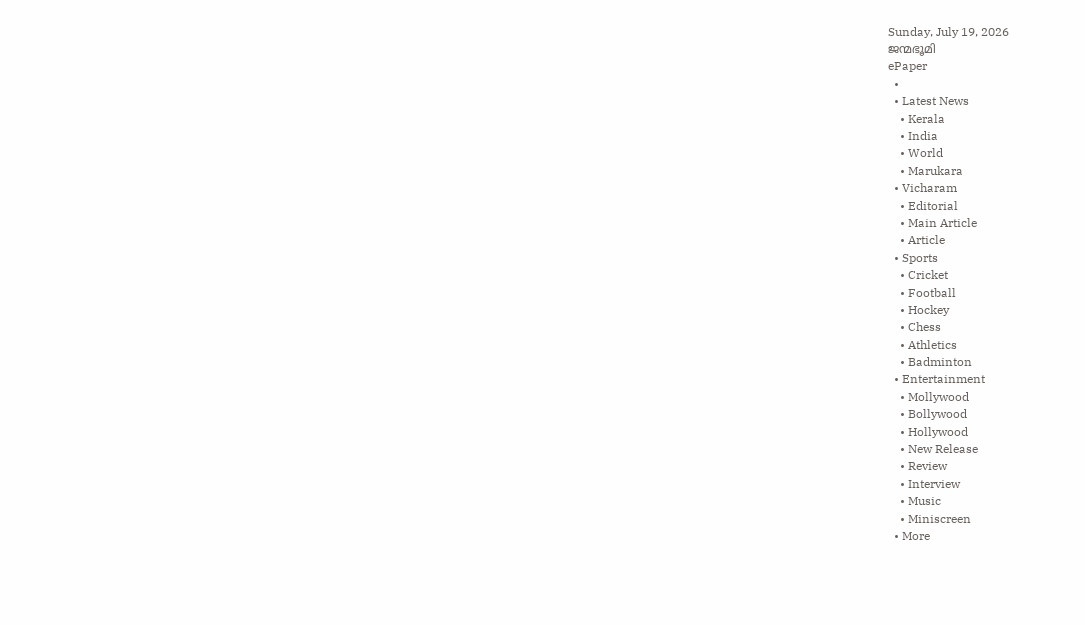Sunday, July 19, 2026
ജന്മഭൂമി
ePaper
  •
  • Latest News
    • Kerala
    • India
    • World
    • Marukara
  • Vicharam
    • Editorial
    • Main Article
    • Article
  • Sports
    • Cricket
    • Football
    • Hockey
    • Chess
    • Athletics
    • Badminton
  • Entertainment
    • Mollywood
    • Bollywood
    • Hollywood
    • New Release
    • Review
    • Interview
    • Music
    • Miniscreen
  • More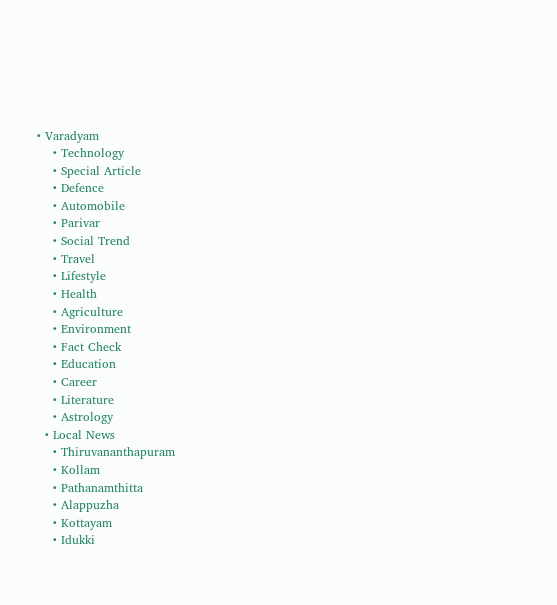• Varadyam
    • Technology
    • Special Article
    • Defence
    • Automobile
    • Parivar
    • Social Trend
    • Travel
    • Lifestyle
    • Health
    • Agriculture
    • Environment
    • Fact Check
    • Education
    • Career
    • Literature
    • Astrology
  • Local News
    • Thiruvananthapuram
    • Kollam
    • Pathanamthitta
    • Alappuzha
    • Kottayam
    • Idukki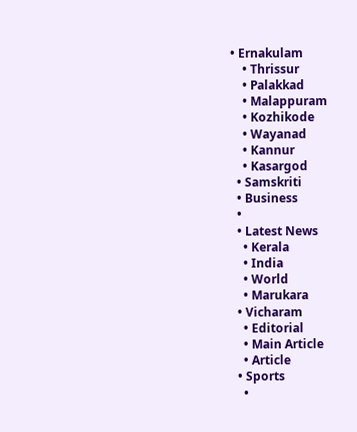• Ernakulam
    • Thrissur
    • Palakkad
    • Malappuram
    • Kozhikode
    • Wayanad
    • Kannur
    • Kasargod
  • Samskriti
  • Business
  •
  • Latest News
    • Kerala
    • India
    • World
    • Marukara
  • Vicharam
    • Editorial
    • Main Article
    • Article
  • Sports
    •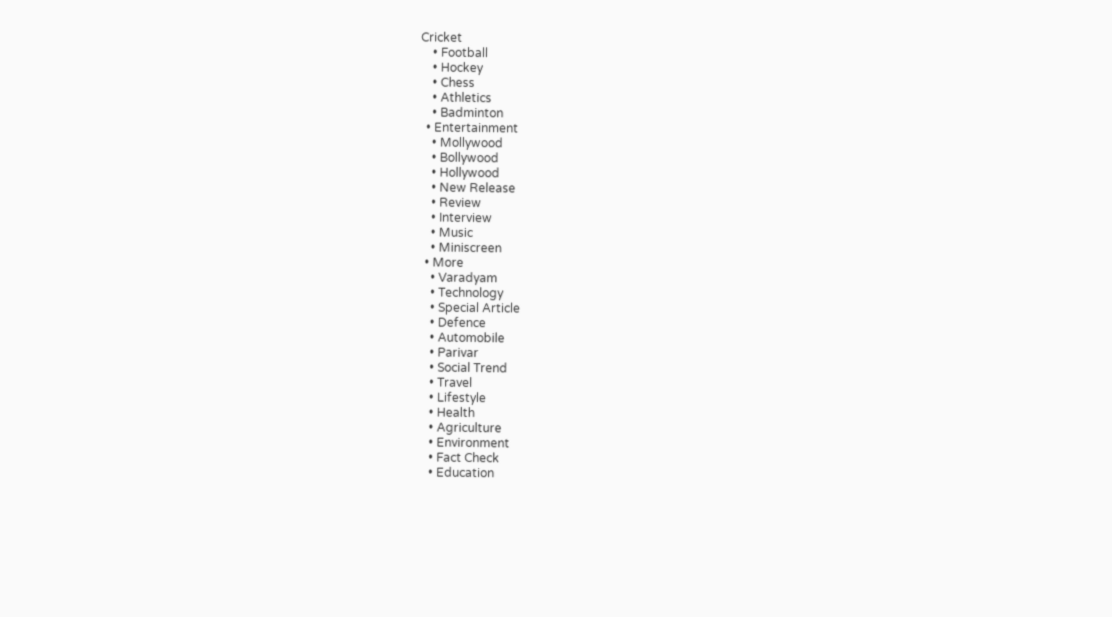Cricket
    • Football
    • Hockey
    • Chess
    • Athletics
    • Badminton
  • Entertainment
    • Mollywood
    • Bollywood
    • Hollywood
    • New Release
    • Review
    • Interview
    • Music
    • Miniscreen
  • More
    • Varadyam
    • Technology
    • Special Article
    • Defence
    • Automobile
    • Parivar
    • Social Trend
    • Travel
    • Lifestyle
    • Health
    • Agriculture
    • Environment
    • Fact Check
    • Education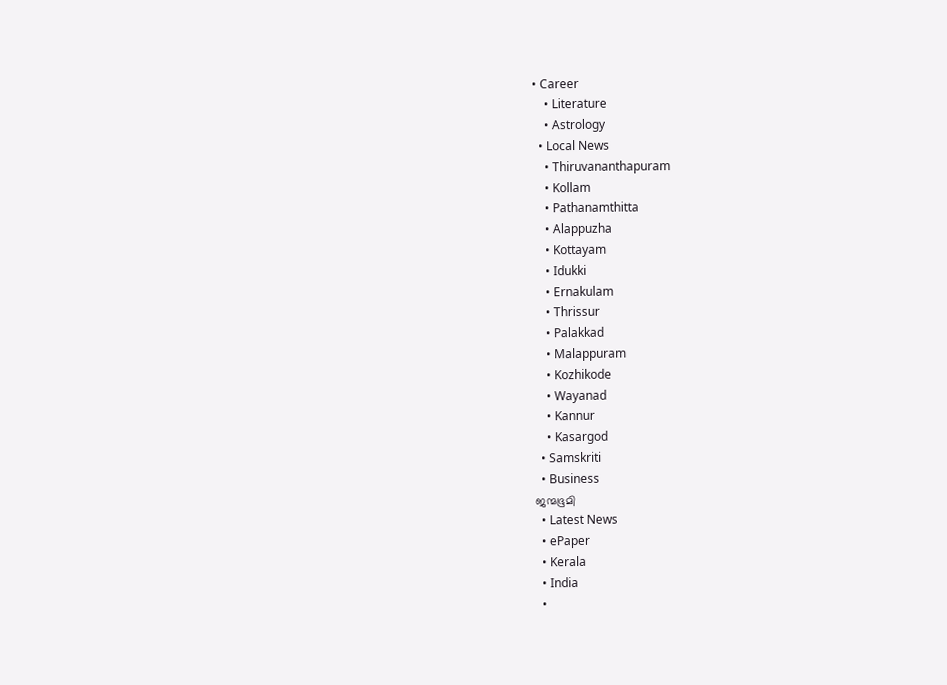• Career
    • Literature
    • Astrology
  • Local News
    • Thiruvananthapuram
    • Kollam
    • Pathanamthitta
    • Alappuzha
    • Kottayam
    • Idukki
    • Ernakulam
    • Thrissur
    • Palakkad
    • Malappuram
    • Kozhikode
    • Wayanad
    • Kannur
    • Kasargod
  • Samskriti
  • Business
ജന്മഭൂമി
  • Latest News
  • ePaper
  • Kerala
  • India
  •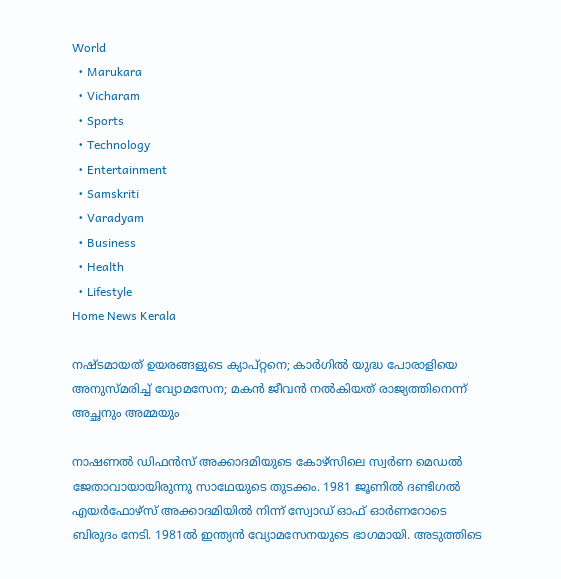World
  • Marukara
  • Vicharam
  • Sports
  • Technology
  • Entertainment
  • Samskriti
  • Varadyam
  • Business
  • Health
  • Lifestyle
Home News Kerala

നഷ്ടമായത് ഉയരങ്ങളുടെ ക്യാപ്റ്റനെ; കാര്‍ഗില്‍ യുദ്ധ പോരാളിയെ അനുസ്മരിച്ച് വ്യോമസേന; മകന്‍ ജീവന്‍ നല്‍കിയത് രാജ്യത്തിനെന്ന് അച്ഛനും അമ്മയും

നാഷണല്‍ ഡിഫന്‍സ് അക്കാദമിയുടെ കോഴ്‌സിലെ സ്വര്‍ണ മെഡല്‍ ജേതാവായായിരുന്നു സാഥേയുടെ തുടക്കം. 1981 ജൂണില്‍ ദണ്ടിഗല്‍ എയര്‍ഫോഴ്‌സ് അക്കാദമിയില്‍ നിന്ന് സ്വോഡ് ഓഫ് ഓര്‍ണറോടെ ബിരുദം നേടി. 1981ല്‍ ഇന്ത്യന്‍ വ്യോമസേനയുടെ ഭാഗമായി. അടുത്തിടെ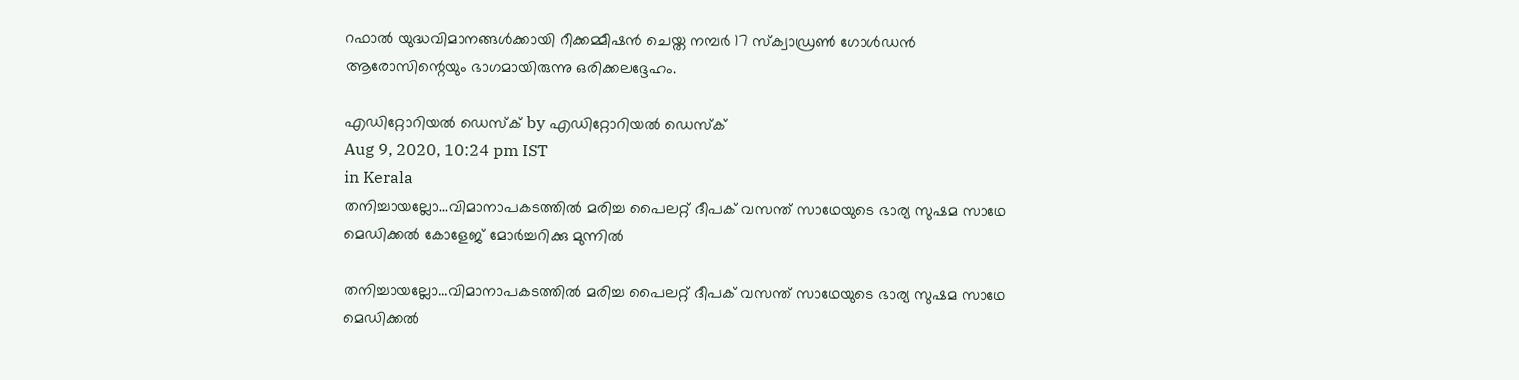റഫാല്‍ യുദ്ധവിമാനങ്ങള്‍ക്കായി റീക്കമ്മീഷന്‍ ചെയ്ത നമ്പര്‍ 17 സ്‌ക്വാഡ്രണ്‍ ഗോള്‍ഡന്‍ ആരോസിന്റെയും ഭാഗമായിരുന്നു ഒരിക്കലദ്ദേഹം.

എഡിറ്റോറിയൽ ഡെസ്ക് by എഡിറ്റോറിയൽ ഡെസ്ക്
Aug 9, 2020, 10:24 pm IST
in Kerala
തനിച്ചായല്ലോ...വിമാനാപകടത്തില്‍ മരിച്ച പൈലറ്റ് ദീപക് വസന്ത് സാഥേയുടെ ഭാര്യ സുഷമ സാഥേ മെഡിക്കല്‍ കോളേജ് മോര്‍ച്ചറിക്കു മുന്നില്‍

തനിച്ചായല്ലോ...വിമാനാപകടത്തില്‍ മരിച്ച പൈലറ്റ് ദീപക് വസന്ത് സാഥേയുടെ ഭാര്യ സുഷമ സാഥേ മെഡിക്കല്‍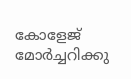കോളേജ് മോര്‍ച്ചറിക്കു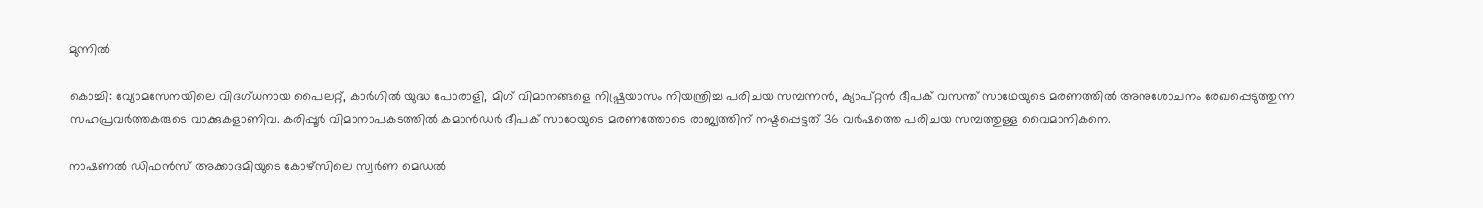മുന്നില്‍

കൊച്ചി: വ്യോമസേനയിലെ വിദഗ്ധനായ പൈലറ്റ്, കാര്‍ഗില്‍ യുദ്ധ പോരാളി, മിഗ് വിമാനങ്ങളെ നിഷ്പ്രയാസം നിയന്ത്രിച്ച പരിചയ സമ്പന്നന്‍, ക്യാപ്റ്റന്‍ ദീപക് വസന്ത് സാഥേയുടെ മരണത്തില്‍ അനുശോചനം രേഖപ്പെടുത്തുന്ന സഹപ്രവര്‍ത്തകരുടെ വാക്കുകളാണിവ. കരിപ്പൂര്‍ വിമാനാപകടത്തില്‍ കമാന്‍ഡര്‍ ദീപക് സാഠേയുടെ മരണത്തോടെ രാജ്യത്തിന് നഷ്ടപ്പെട്ടത് 36 വര്‍ഷത്തെ പരിചയ സമ്പത്തുള്ള വൈമാനികനെ.

നാഷണല്‍ ഡിഫന്‍സ് അക്കാദമിയുടെ കോഴ്‌സിലെ സ്വര്‍ണ മെഡല്‍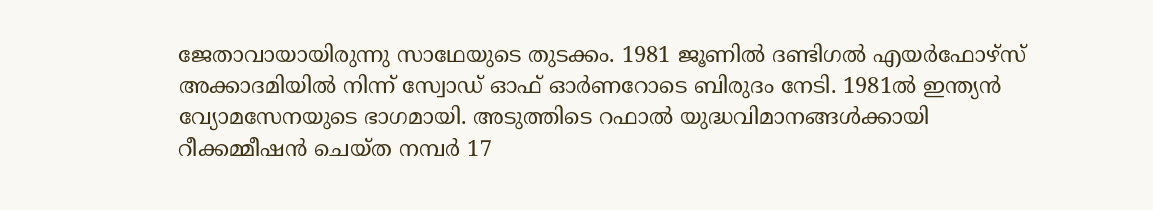ജേതാവായായിരുന്നു സാഥേയുടെ തുടക്കം. 1981 ജൂണില്‍ ദണ്ടിഗല്‍ എയര്‍ഫോഴ്‌സ് അക്കാദമിയില്‍ നിന്ന് സ്വോഡ് ഓഫ് ഓര്‍ണറോടെ ബിരുദം നേടി. 1981ല്‍ ഇന്ത്യന്‍ വ്യോമസേനയുടെ ഭാഗമായി. അടുത്തിടെ റഫാല്‍ യുദ്ധവിമാനങ്ങള്‍ക്കായി റീക്കമ്മീഷന്‍ ചെയ്ത നമ്പര്‍ 17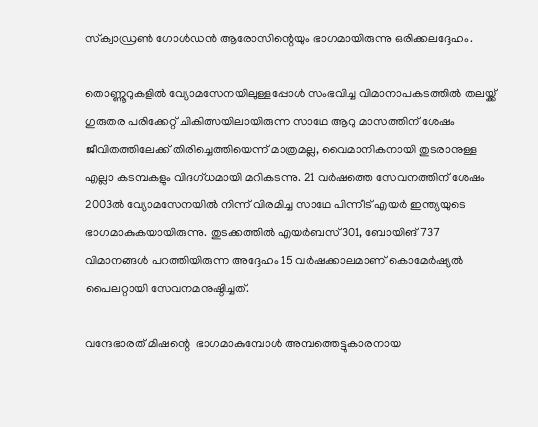സ്‌ക്വാഡ്രണ്‍ ഗോള്‍ഡന്‍ ആരോസിന്റെയും ഭാഗമായിരുന്നു ഒരിക്കലദ്ദേഹം.

തൊണ്ണൂറുകളില്‍ വ്യോമസേനയിലുള്ളപ്പോള്‍ സംഭവിച്ച വിമാനാപകടത്തില്‍ തലയ്ക്ക് ഗുരുതര പരിക്കേറ്റ് ചികിത്സയിലായിരുന്ന സാഥേ ആറു മാസത്തിന് ശേഷം ജീവിതത്തിലേക്ക് തിരിച്ചെത്തിയെന്ന് മാത്രമല്ല, വൈമാനികനായി തുടരാനുള്ള എല്ലാ കടമ്പകളും വിദഗ്ധമായി മറികടന്നു. 21 വര്‍ഷത്തെ സേവനത്തിന് ശേഷം 2003ല്‍ വ്യോമസേനയില്‍ നിന്ന് വിരമിച്ച സാഥേ പിന്നീട് എയര്‍ ഇന്ത്യയുടെ ഭാഗമാകുകയായിരുന്നു. തുടക്കത്തില്‍ എയര്‍ബസ്301, ബോയിങ്737 വിമാനങ്ങള്‍ പറത്തിയിരുന്ന അദ്ദേഹം 15 വര്‍ഷക്കാലമാണ് കൊമേര്‍ഷ്യല്‍ പൈലറ്റായി സേവനമനുഷ്ഠിച്ചത്.

വന്ദേഭാരത് മിഷന്റെ  ഭാഗമാകുമ്പോള്‍ അമ്പത്തെട്ടുകാരനായ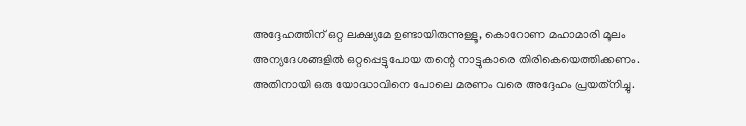അദ്ദേഹത്തിന് ഒറ്റ ലക്ഷ്യമേ ഉണ്ടായിരുന്നുള്ളൂ, കൊറോണ മഹാമാരി മൂലം അന്യദേശങ്ങളില്‍ ഒറ്റപ്പെട്ടുപോയ തന്റെ നാട്ടുകാരെ തിരികെയെത്തിക്കണം. അതിനായി ഒരു യോദ്ധാവിനെ പോലെ മരണം വരെ അദ്ദേഹം പ്രയത്‌നിച്ചു.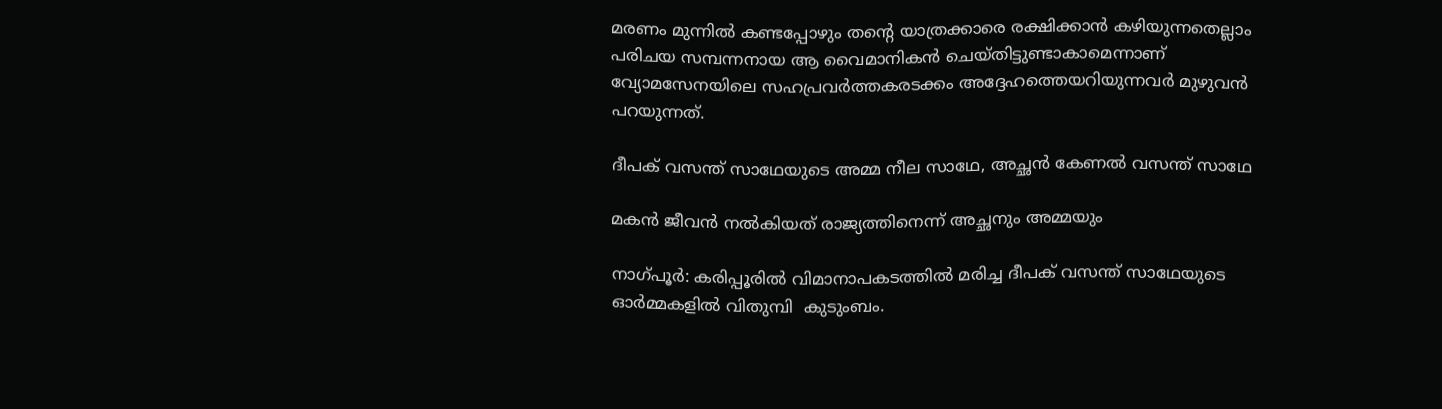മരണം മുന്നില്‍ കണ്ടപ്പോഴും തന്റെ യാത്രക്കാരെ രക്ഷിക്കാന്‍ കഴിയുന്നതെല്ലാം പരിചയ സമ്പന്നനായ ആ വൈമാനികന്‍ ചെയ്തിട്ടുണ്ടാകാമെന്നാണ് വ്യോമസേനയിലെ സഹപ്രവര്‍ത്തകരടക്കം അദ്ദേഹത്തെയറിയുന്നവര്‍ മുഴുവന്‍ പറയുന്നത്.

ദീപക് വസന്ത് സാഥേയുടെ അമ്മ നീല സാഥേ, അച്ഛന്‍ കേണല്‍ വസന്ത് സാഥേ

മകന്‍ ജീവന്‍ നല്‍കിയത് രാജ്യത്തിനെന്ന് അച്ഛനും അമ്മയും

നാഗ്പൂര്‍: കരിപ്പൂരില്‍ വിമാനാപകടത്തില്‍ മരിച്ച ദീപക് വസന്ത് സാഥേയുടെ ഓര്‍മ്മകളില്‍ വിതുമ്പി  കുടുംബം.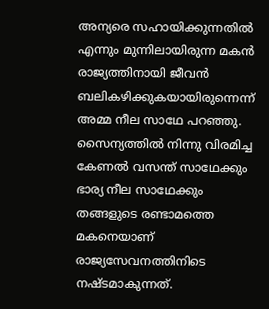അന്യരെ സഹായിക്കുന്നതില്‍ എന്നും മുന്നിലായിരുന്ന മകന്‍ രാജ്യത്തിനായി ജീവന്‍ ബലികഴിക്കുകയായിരുന്നെന്ന് അമ്മ നീല സാഥേ പറഞ്ഞു. സൈന്യത്തില്‍ നിന്നു വിരമിച്ച കേണല്‍ വസന്ത് സാഥേക്കും ഭാര്യ നീല സാഥേക്കും തങ്ങളുടെ രണ്ടാമത്തെ മകനെയാണ് രാജ്യസേവനത്തിനിടെ നഷ്ടമാകുന്നത്.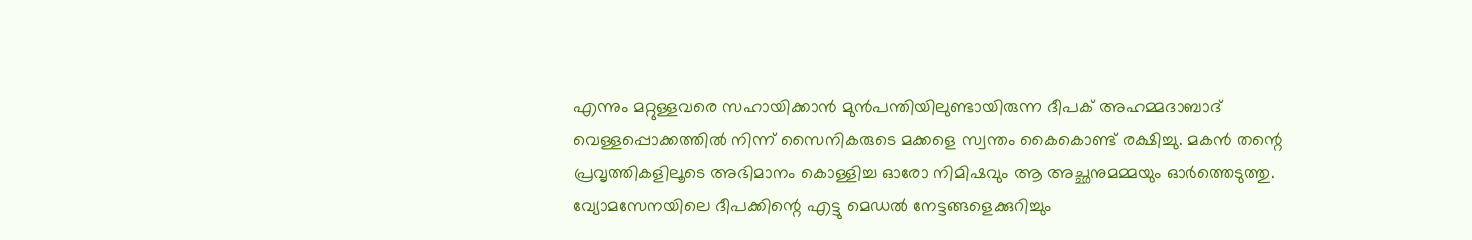എന്നും മറ്റുള്ളവരെ സഹായിക്കാന്‍ മുന്‍പന്തിയിലുണ്ടായിരുന്ന ദീപക് അഹമ്മദാബാദ് വെള്ളപ്പൊക്കത്തില്‍ നിന്ന് സൈനികരുടെ മക്കളെ സ്വന്തം കൈകൊണ്ട് രക്ഷിച്ചു. മകന്‍ തന്റെ പ്രവൃത്തികളിലൂടെ അഭിമാനം കൊള്ളിച്ച ഓരോ നിമിഷവും ആ അച്ഛനുമമ്മയും ഓര്‍ത്തെടുത്തു. വ്യോമസേനയിലെ ദീപക്കിന്റെ എട്ടു മെഡല്‍ നേട്ടങ്ങളെക്കുറിച്ചും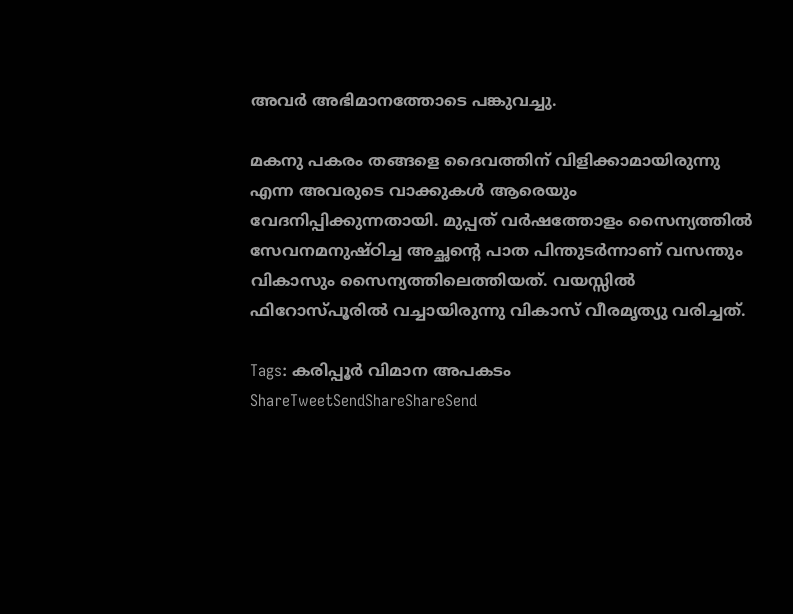അവര്‍ അഭിമാനത്തോടെ പങ്കുവച്ചു.

മകനു പകരം തങ്ങളെ ദൈവത്തിന് വിളിക്കാമായിരുന്നു എന്ന അവരുടെ വാക്കുകള്‍ ആരെയും വേദനിപ്പിക്കുന്നതായി. മുപ്പത് വര്‍ഷത്തോളം സൈന്യത്തില്‍ സേവനമനുഷ്ഠിച്ച അച്ഛന്റെ പാത പിന്തുടര്‍ന്നാണ് വസന്തും വികാസും സൈന്യത്തിലെത്തിയത്. വയസ്സില്‍ ഫിറോസ്പൂരില്‍ വച്ചായിരുന്നു വികാസ് വീരമൃത്യു വരിച്ചത്.

Tags: കരിപ്പൂര്‍ വിമാന അപകടം
ShareTweetSendShareShareSend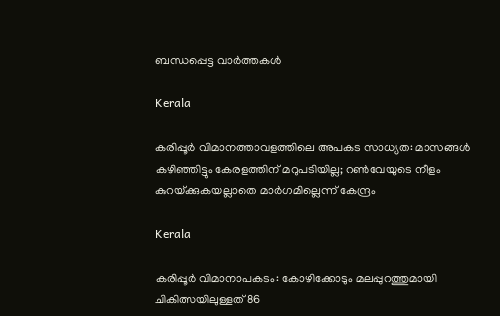ബന്ധപ്പെട്ട വാര്‍ത്തകള്‍

Kerala

കരിപ്പൂര്‍ വിമാനത്താവളത്തിലെ അപകട സാധ്യത: മാസങ്ങള്‍ കഴിഞ്ഞിട്ടും കേരളത്തിന് മറുപടിയില്ല; റണ്‍വേയുടെ നീളം കുറയ്‌ക്കുകയല്ലാതെ മാര്‍ഗമില്ലെന്ന് കേന്ദ്രം

Kerala

കരിപ്പൂര്‍ വിമാനാപകടം: കോഴിക്കോടും മലപ്പുറത്തുമായി ചികിത്സയിലുള്ളത് 86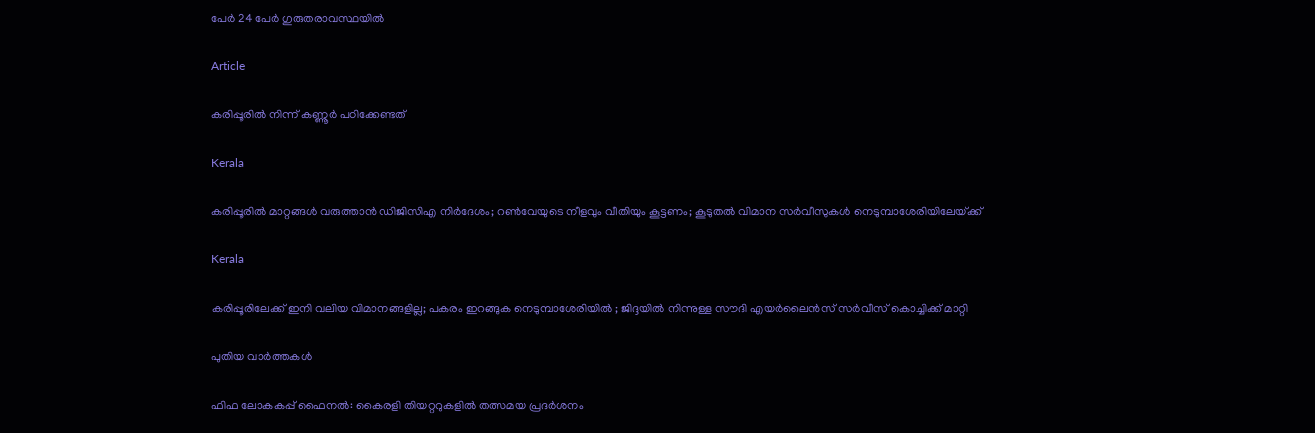പേര്‍ 24 പേര്‍ ഗുരുതരാവസ്ഥയില്‍

Article

കരിപ്പൂരില്‍ നിന്ന് കണ്ണൂര്‍ പഠിക്കേണ്ടത്

Kerala

കരിപ്പൂരില്‍ മാറ്റങ്ങള്‍ വരുത്താന്‍ ഡിജിസിഎ നിര്‍ദേശം; റണ്‍വേയുടെ നീളവും വീതിയും കൂട്ടണം; കൂടുതല്‍ വിമാന സര്‍വീസുകള്‍ നെടുമ്പാശേരിയിലേയ്‌ക്ക്

Kerala

കരിപ്പൂരിലേക്ക് ഇനി വലിയ വിമാനങ്ങളില്ല; പകരം ഇറങ്ങുക നെടുമ്പാശേരിയില്‍ ; ജിദ്ദയില്‍ നിന്നുള്ള സൗദി എയര്‍ലൈന്‍സ് സര്‍വീസ് കൊച്ചിക്ക് മാറ്റി

പുതിയ വാര്‍ത്തകള്‍

ഫിഫ ലോകകപ്പ് ഫൈനൽ: കൈരളി തിയറ്ററുകളിൽ തത്സമയ പ്രദർശനം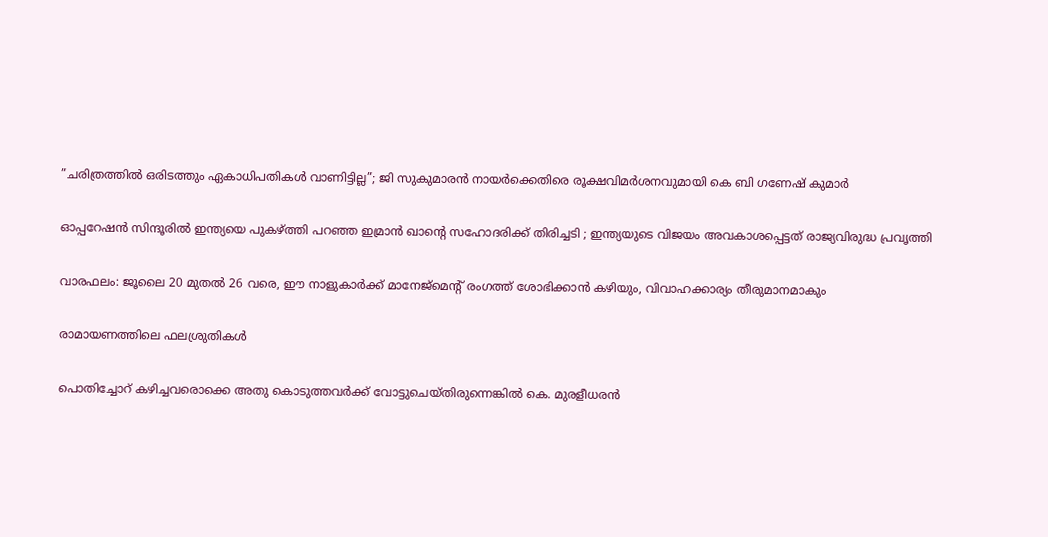”ചരിത്രത്തിൽ ഒരിടത്തും ഏകാധിപതികൾ വാണിട്ടില്ല”; ജി സുകുമാരൻ നായർക്കെതിരെ രൂക്ഷവിമർശനവുമായി കെ ബി ഗണേഷ് കുമാർ

ഓപ്പറേഷൻ സിന്ദൂരിൽ ഇന്ത്യയെ പുകഴ്‌ത്തി പറഞ്ഞ ഇമ്രാൻ ഖാന്റെ സഹോദരിക്ക് തിരിച്ചടി ; ഇന്ത്യയുടെ വിജയം അവകാശപ്പെട്ടത് രാജ്യവിരുദ്ധ പ്രവൃത്തി

വാരഫലം: ജൂലൈ 20 മുതല്‍ 26 വരെ, ഈ നാളുകാര്‍ക്ക് മാനേജ്മെന്റ് രംഗത്ത് ശോഭിക്കാന്‍ കഴിയും, വിവാഹക്കാര്യം തീരുമാനമാകും

രാമായണത്തിലെ ഫലശ്രുതികള്‍

പൊതിച്ചോറ്‌ കഴിച്ചവരൊക്കെ അതു കൊടുത്തവർക്ക് വോട്ടുചെയ്തിരുന്നെങ്കിൽ കെ. മുരളീധരൻ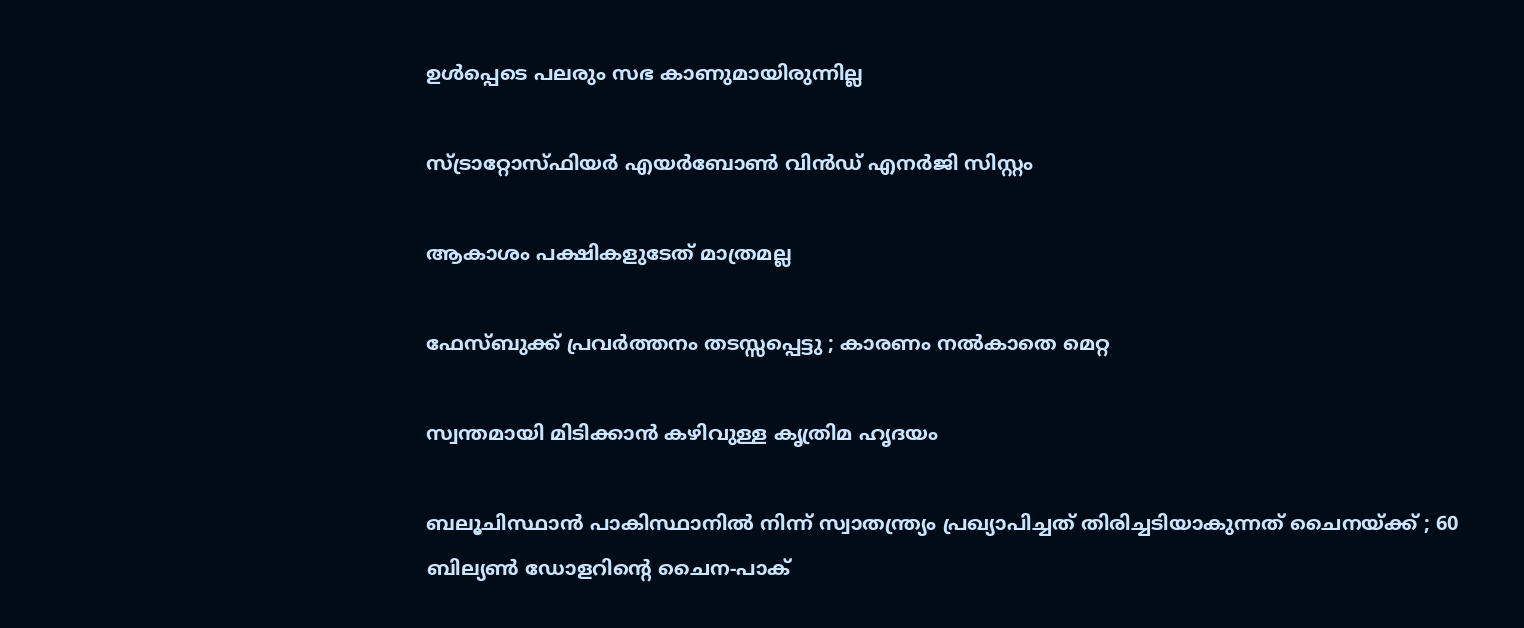ഉൾപ്പെടെ പലരും സഭ കാണുമായിരുന്നില്ല

സ്ട്രാറ്റോസ്ഫിയര്‍ എയര്‍ബോണ്‍ വിന്‍ഡ് എനര്‍ജി സിസ്റ്റം

ആകാശം പക്ഷികളുടേത് മാത്രമല്ല

ഫേസ്ബുക്ക് പ്രവർത്തനം തടസ്സപ്പെട്ടു ; കാരണം നൽകാതെ മെറ്റ

സ്വന്തമായി മിടിക്കാന്‍ കഴിവുള്ള കൃത്രിമ ഹൃദയം

ബലൂചിസ്ഥാൻ പാകിസ്ഥാനിൽ നിന്ന് സ്വാതന്ത്ര്യം പ്രഖ്യാപിച്ചത് തിരിച്ചടിയാകുന്നത് ചൈനയ്‌ക്ക് ; 60 ബില്യൺ ഡോളറിന്റെ ചൈന-പാക്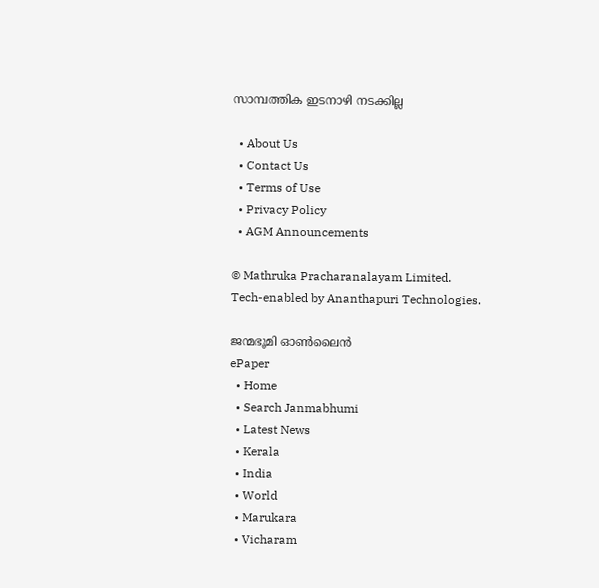സാമ്പത്തിക ഇടനാഴി നടക്കില്ല

  • About Us
  • Contact Us
  • Terms of Use
  • Privacy Policy
  • AGM Announcements

© Mathruka Pracharanalayam Limited.
Tech-enabled by Ananthapuri Technologies.

ജന്മഭൂമി ഓണ്‍ലൈന്‍
ePaper
  • Home
  • Search Janmabhumi
  • Latest News
  • Kerala
  • India
  • World
  • Marukara
  • Vicharam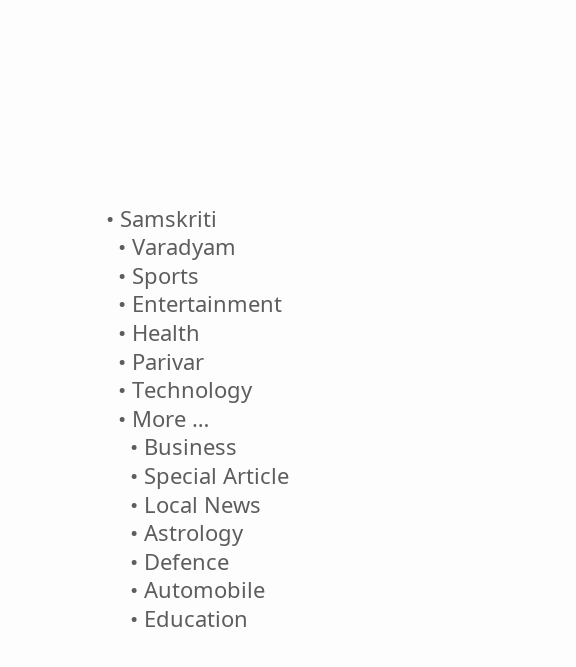• Samskriti
  • Varadyam
  • Sports
  • Entertainment
  • Health
  • Parivar
  • Technology
  • More …
    • Business
    • Special Article
    • Local News
    • Astrology
    • Defence
    • Automobile
    • Education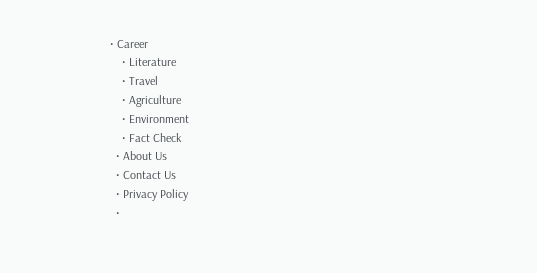• Career
    • Literature
    • Travel
    • Agriculture
    • Environment
    • Fact Check
  • About Us
  • Contact Us
  • Privacy Policy
  •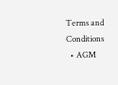Terms and Conditions
  • AGM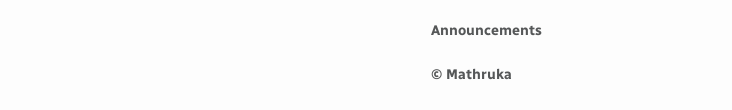Announcements

© Mathruka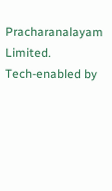Pracharanalayam Limited.
Tech-enabled by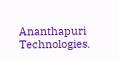Ananthapuri Technologies.